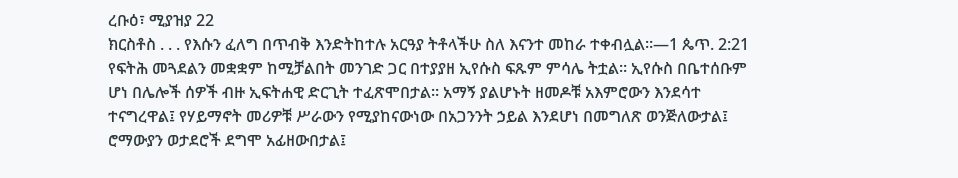ረቡዕ፣ ሚያዝያ 22
ክርስቶስ . . . የእሱን ፈለግ በጥብቅ እንድትከተሉ አርዓያ ትቶላችሁ ስለ እናንተ መከራ ተቀብሏል።—1 ጴጥ. 2:21
የፍትሕ መጓደልን መቋቋም ከሚቻልበት መንገድ ጋር በተያያዘ ኢየሱስ ፍጹም ምሳሌ ትቷል። ኢየሱስ በቤተሰቡም ሆነ በሌሎች ሰዎች ብዙ ኢፍትሐዊ ድርጊት ተፈጽሞበታል። አማኝ ያልሆኑት ዘመዶቹ አእምሮውን እንደሳተ ተናግረዋል፤ የሃይማኖት መሪዎቹ ሥራውን የሚያከናውነው በአጋንንት ኃይል እንደሆነ በመግለጽ ወንጅለውታል፤ ሮማውያን ወታደሮች ደግሞ አፊዘውበታል፤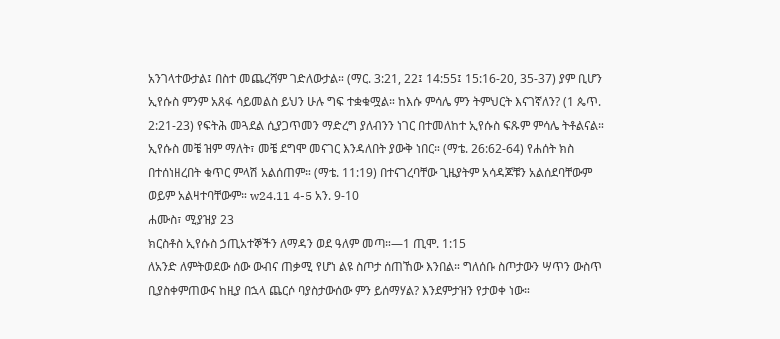አንገላተውታል፤ በስተ መጨረሻም ገድለውታል። (ማር. 3:21, 22፤ 14:55፤ 15:16-20, 35-37) ያም ቢሆን ኢየሱስ ምንም አጸፋ ሳይመልስ ይህን ሁሉ ግፍ ተቋቁሟል። ከእሱ ምሳሌ ምን ትምህርት እናገኛለን? (1 ጴጥ. 2:21-23) የፍትሕ መጓደል ሲያጋጥመን ማድረግ ያለብንን ነገር በተመለከተ ኢየሱስ ፍጹም ምሳሌ ትቶልናል። ኢየሱስ መቼ ዝም ማለት፣ መቼ ደግሞ መናገር እንዳለበት ያውቅ ነበር። (ማቴ. 26:62-64) የሐሰት ክስ በተሰነዘረበት ቁጥር ምላሽ አልሰጠም። (ማቴ. 11:19) በተናገረባቸው ጊዜያትም አሳዳጆቹን አልሰደባቸውም ወይም አልዛተባቸውም። w24.11 4-5 አን. 9-10
ሐሙስ፣ ሚያዝያ 23
ክርስቶስ ኢየሱስ ኃጢአተኞችን ለማዳን ወደ ዓለም መጣ።—1 ጢሞ. 1:15
ለአንድ ለምትወደው ሰው ውብና ጠቃሚ የሆነ ልዩ ስጦታ ሰጠኸው እንበል። ግለሰቡ ስጦታውን ሣጥን ውስጥ ቢያስቀምጠውና ከዚያ በኋላ ጨርሶ ባያስታውሰው ምን ይሰማሃል? እንደምታዝን የታወቀ ነው።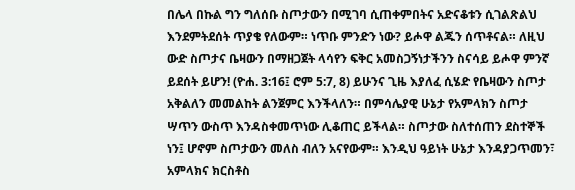በሌላ በኩል ግን ግለሰቡ ስጦታውን በሚገባ ሲጠቀምበትና አድናቆቱን ሲገልጽልህ እንደምትደሰት ጥያቄ የለውም። ነጥቡ ምንድን ነው? ይሖዋ ልጁን ሰጥቶናል። ለዚህ ውድ ስጦታና ቤዛውን በማዘጋጀት ላሳየን ፍቅር አመስጋኝነታችንን ስናሳይ ይሖዋ ምንኛ ይደሰት ይሆን! (ዮሐ. 3:16፤ ሮም 5:7, 8) ይሁንና ጊዜ እያለፈ ሲሄድ የቤዛውን ስጦታ አቅልለን መመልከት ልንጀምር እንችላለን። በምሳሌያዊ ሁኔታ የአምላክን ስጦታ ሣጥን ውስጥ እንዳስቀመጥነው ሊቆጠር ይችላል። ስጦታው ስለተሰጠን ደስተኞች ነን፤ ሆኖም ስጦታውን መለስ ብለን አናየውም። እንዲህ ዓይነት ሁኔታ እንዳያጋጥመን፣ አምላክና ክርስቶስ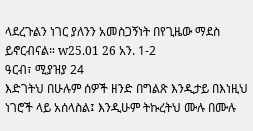ላደረጉልን ነገር ያለንን አመስጋኝነት በየጊዜው ማደስ ይኖርብናል። w25.01 26 አን. 1-2
ዓርብ፣ ሚያዝያ 24
እድገትህ በሁሉም ሰዎች ዘንድ በግልጽ እንዲታይ በእነዚህ ነገሮች ላይ አሰላስል፤ እንዲሁም ትኩረትህ ሙሉ በሙሉ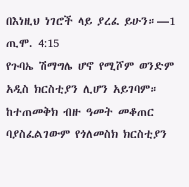በእነዚህ ነገሮች ላይ ያረፈ ይሁን።—1 ጢሞ. 4:15
የጉባኤ ሽማግሌ ሆኖ የሚሾም ወንድም አዲስ ክርስቲያን ሊሆን አይገባም። ከተጠመቅክ ብዙ ዓመት መቆጠር ባያስፈልገውም የጎለመስክ ክርስቲያን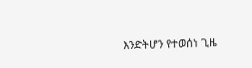እንድትሆን የተወሰነ ጊዜ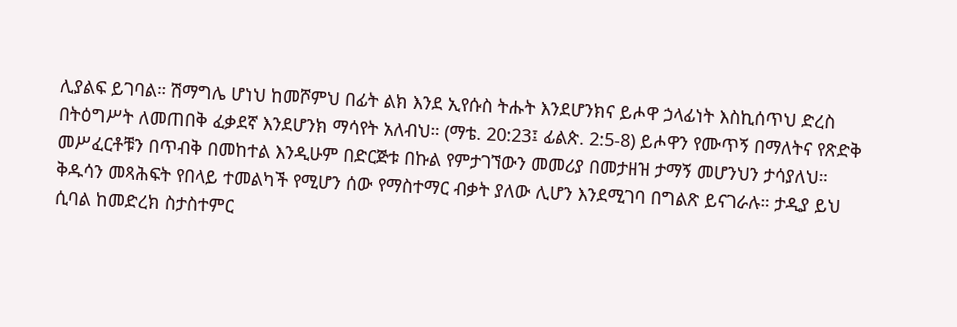ሊያልፍ ይገባል። ሽማግሌ ሆነህ ከመሾምህ በፊት ልክ እንደ ኢየሱስ ትሑት እንደሆንክና ይሖዋ ኃላፊነት እስኪሰጥህ ድረስ በትዕግሥት ለመጠበቅ ፈቃደኛ እንደሆንክ ማሳየት አለብህ። (ማቴ. 20:23፤ ፊልጵ. 2:5-8) ይሖዋን የሙጥኝ በማለትና የጽድቅ መሥፈርቶቹን በጥብቅ በመከተል እንዲሁም በድርጅቱ በኩል የምታገኘውን መመሪያ በመታዘዝ ታማኝ መሆንህን ታሳያለህ። ቅዱሳን መጻሕፍት የበላይ ተመልካች የሚሆን ሰው የማስተማር ብቃት ያለው ሊሆን እንደሚገባ በግልጽ ይናገራሉ። ታዲያ ይህ ሲባል ከመድረክ ስታስተምር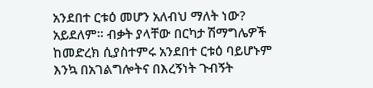አንደበተ ርቱዕ መሆን አለብህ ማለት ነው? አይደለም። ብቃት ያላቸው በርካታ ሽማግሌዎች ከመድረክ ሲያስተምሩ አንደበተ ርቱዕ ባይሆኑም እንኳ በአገልግሎትና በእረኝነት ጉብኝት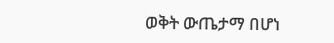ወቅት ውጤታማ በሆነ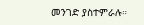መንገድ ያስተምራሉ።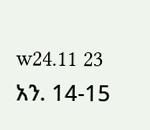w24.11 23 አን. 14-15